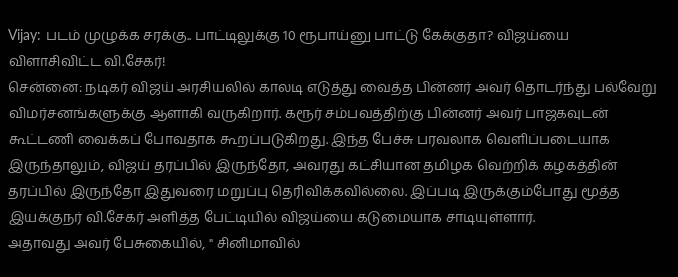Vijay: படம் முழுக்க சரக்கு.. பாட்டிலுக்கு 10 ரூபாய்னு பாட்டு கேக்குதா? விஜய்யை விளாசிவிட்ட வி.சேகர்!
சென்னை: நடிகர் விஜய் அரசியலில் காலடி எடுத்து வைத்த பின்னர் அவர் தொடர்ந்து பல்வேறு விமர்சனங்களுக்கு ஆளாகி வருகிறார். கரூர் சம்பவத்திற்கு பின்னர் அவர் பாஜகவுடன் கூட்டணி வைக்கப் போவதாக கூறப்படுகிறது. இந்த பேச்சு பரவலாக வெளிப்படையாக இருந்தாலும், விஜய் தரப்பில் இருந்தோ, அவரது கட்சியான தமிழக வெற்றிக் கழகத்தின் தரப்பில் இருந்தோ இதுவரை மறுப்பு தெரிவிக்கவில்லை. இப்படி இருக்கும்போது மூத்த இயக்குநர் வி.சேகர் அளித்த பேட்டியில் விஜய்யை கடுமையாக சாடியுள்ளார்.
அதாவது அவர் பேசுகையில், " சினிமாவில்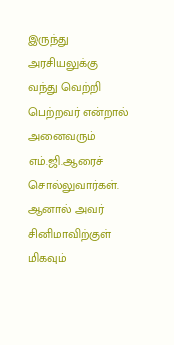இருந்து அரசியலுக்கு வந்து வெற்றி பெற்றவர் என்றால் அனைவரும் எம்.ஜி.ஆரைச் சொல்லுவார்கள். ஆனால் அவர் சினிமாவிற்குள் மிகவும்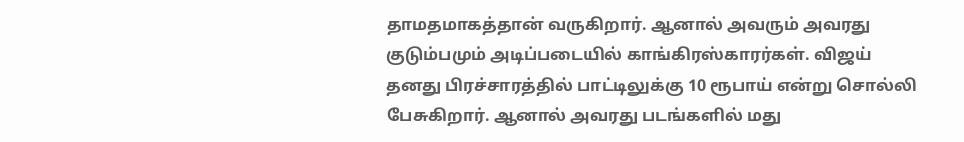தாமதமாகத்தான் வருகிறார். ஆனால் அவரும் அவரது குடும்பமும் அடிப்படையில் காங்கிரஸ்காரர்கள். விஜய் தனது பிரச்சாரத்தில் பாட்டிலுக்கு 10 ரூபாய் என்று சொல்லி பேசுகிறார். ஆனால் அவரது படங்களில் மது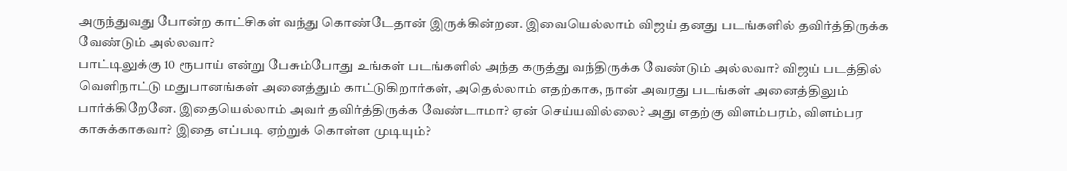அருந்துவது போன்ற காட்சிகள் வந்து கொண்டேதான் இருக்கின்றன. இவையெல்லாம் விஜய் தனது படங்களில் தவிர்த்திருக்க வேண்டும் அல்லவா?
பாட்டிலுக்கு 10 ரூபாய் என்று பேசும்போது உங்கள் படங்களில் அந்த கருத்து வந்திருக்க வேண்டும் அல்லவா? விஜய் படத்தில் வெளிநாட்டு மதுபானங்கள் அனைத்தும் காட்டுகிறார்கள், அதெல்லாம் எதற்காக, நான் அவரது படங்கள் அனைத்திலும் பார்க்கிறேனே. இதையெல்லாம் அவர் தவிர்த்திருக்க வேண்டாமா? ஏன் செய்யவில்லை? அது எதற்கு விளம்பரம், விளம்பர காசுக்காகவா? இதை எப்படி ஏற்றுக் கொள்ள முடியும்?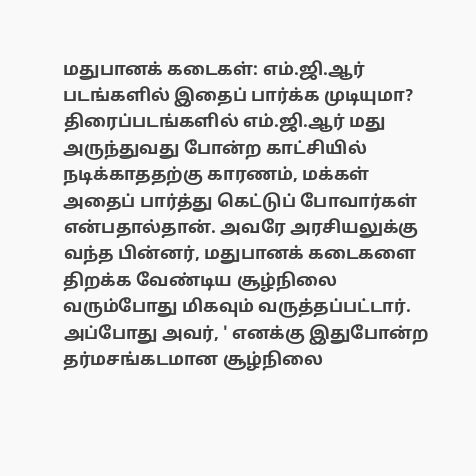மதுபானக் கடைகள்: எம்.ஜி.ஆர் படங்களில் இதைப் பார்க்க முடியுமா? திரைப்படங்களில் எம்.ஜி.ஆர் மது அருந்துவது போன்ற காட்சியில் நடிக்காததற்கு காரணம், மக்கள் அதைப் பார்த்து கெட்டுப் போவார்கள் என்பதால்தான். அவரே அரசியலுக்கு வந்த பின்னர், மதுபானக் கடைகளை திறக்க வேண்டிய சூழ்நிலை வரும்போது மிகவும் வருத்தப்பட்டார். அப்போது அவர், ' எனக்கு இதுபோன்ற தர்மசங்கடமான சூழ்நிலை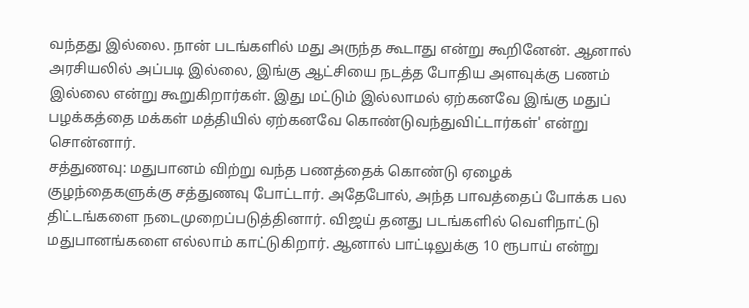வந்தது இல்லை. நான் படங்களில் மது அருந்த கூடாது என்று கூறினேன். ஆனால் அரசியலில் அப்படி இல்லை, இங்கு ஆட்சியை நடத்த போதிய அளவுக்கு பணம் இல்லை என்று கூறுகிறார்கள். இது மட்டும் இல்லாமல் ஏற்கனவே இங்கு மதுப் பழக்கத்தை மக்கள் மத்தியில் ஏற்கனவே கொண்டுவந்துவிட்டார்கள்' என்று சொன்னார்.
சத்துணவு: மதுபானம் விற்று வந்த பணத்தைக் கொண்டு ஏழைக் குழந்தைகளுக்கு சத்துணவு போட்டார். அதேபோல், அந்த பாவத்தைப் போக்க பல திட்டங்களை நடைமுறைப்படுத்தினார். விஜய் தனது படங்களில் வெளிநாட்டு மதுபானங்களை எல்லாம் காட்டுகிறார். ஆனால் பாட்டிலுக்கு 10 ரூபாய் என்று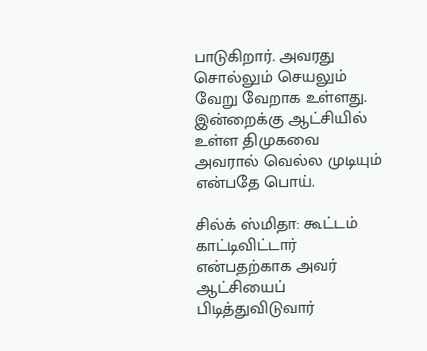பாடுகிறார். அவரது சொல்லும் செயலும் வேறு வேறாக உள்ளது. இன்றைக்கு ஆட்சியில் உள்ள திமுகவை அவரால் வெல்ல முடியும் என்பதே பொய்.

சில்க் ஸ்மிதா: கூட்டம் காட்டிவிட்டார் என்பதற்காக அவர் ஆட்சியைப் பிடித்துவிடுவார்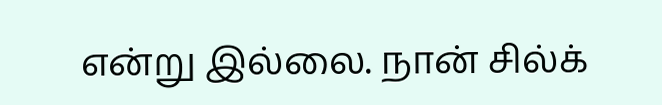என்று இல்லை. நான் சில்க்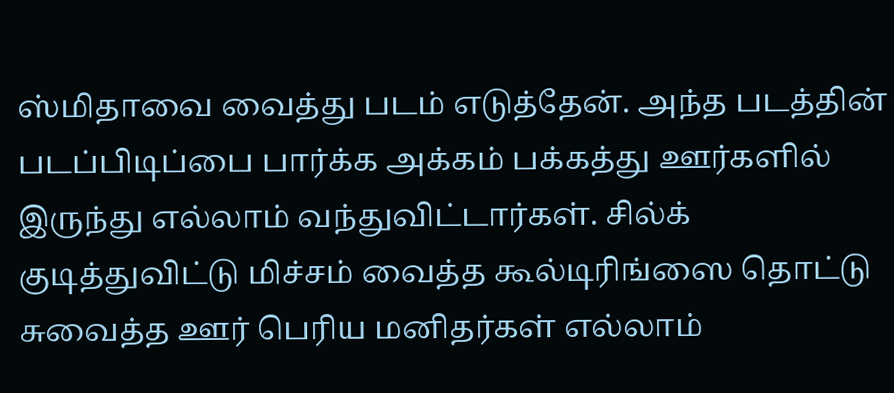ஸ்மிதாவை வைத்து படம் எடுத்தேன். அந்த படத்தின் படப்பிடிப்பை பார்க்க அக்கம் பக்கத்து ஊர்களில் இருந்து எல்லாம் வந்துவிட்டார்கள். சில்க் குடித்துவிட்டு மிச்சம் வைத்த கூல்டிரிங்ஸை தொட்டு சுவைத்த ஊர் பெரிய மனிதர்கள் எல்லாம்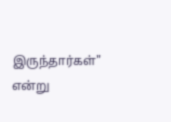இருந்தார்கள்" என்று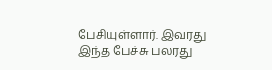பேசியுள்ளார். இவரது இந்த பேச்சு பலரது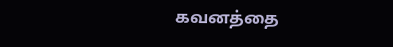கவனத்தை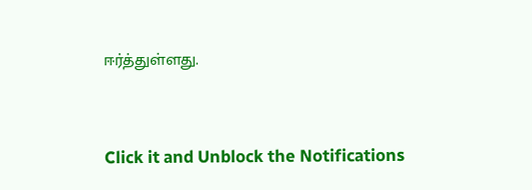ஈர்த்துள்ளது.


Click it and Unblock the Notifications